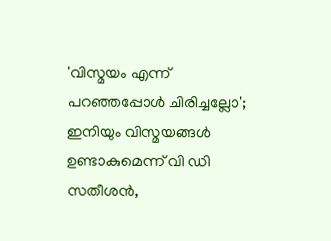'വിസ്മയം എന്ന് പറഞ്ഞപ്പോള്‍ ചിരിച്ചല്ലോ'; ഇനിയും വിസ്മയങ്ങൾ ഉണ്ടാകുമെന്ന് വി ഡി സതീശന്‍,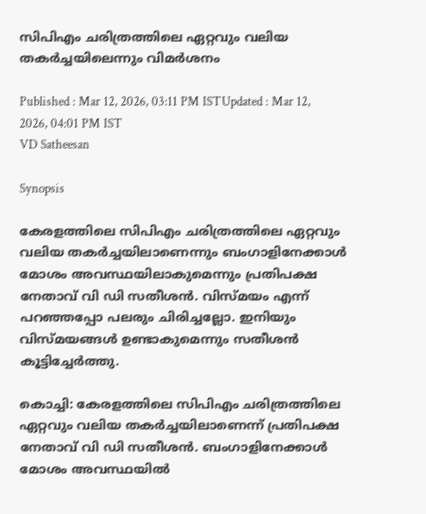സിപിഎം ചരിത്രത്തിലെ ഏറ്റവും വലിയ തകർച്ചയിലെന്നും വിമർശനം

Published : Mar 12, 2026, 03:11 PM ISTUpdated : Mar 12, 2026, 04:01 PM IST
VD Satheesan

Synopsis

കേരളത്തിലെ സിപിഎം ചരിത്രത്തിലെ ഏറ്റവും വലിയ തകർച്ചയിലാണെന്നും ബംഗാളിനേക്കാൾ മോശം അവസ്ഥയിലാകുമെന്നും പ്രതിപക്ഷ നേതാവ് വി ഡി സതീശന്‍. വിസ്മയം എന്ന് പറഞ്ഞപ്പോ പലരും ചിരിച്ചല്ലോ. ഇനിയും വിസ്മയങ്ങൾ ഉണ്ടാകുമെന്നും സതീശന്‍ കൂട്ടിച്ചേര്‍ത്തു.

കൊച്ചി: കേരളത്തിലെ സിപിഎം ചരിത്രത്തിലെ ഏറ്റവും വലിയ തകർച്ചയിലാണെന്ന് പ്രതിപക്ഷ നേതാവ് വി ഡി സതീശന്‍. ബംഗാളിനേക്കാൾ മോശം അവസ്ഥയിൽ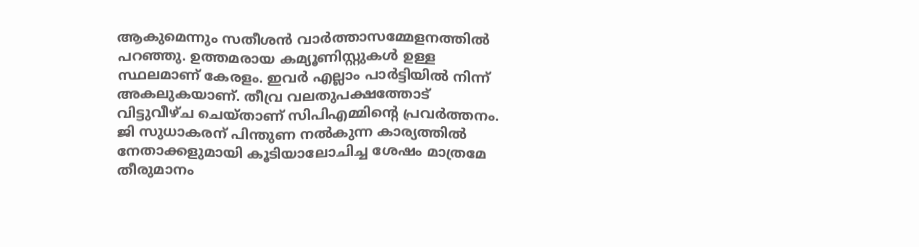ആകുമെന്നും സതീശന്‍ വാര്‍ത്താസമ്മേളനത്തില്‍ പറഞ്ഞു. ഉത്തമരായ കമ്യൂണിസ്റ്റുകൾ ഉള്ള സ്ഥലമാണ് കേരളം. ഇവർ എല്ലാം പാർട്ടിയിൽ നിന്ന് അകലുകയാണ്. തീവ്ര വലതുപക്ഷത്തോട് വിട്ടുവീഴ്ച ചെയ്താണ് സിപിഎമ്മിന്‍റെ പ്രവർത്തനം. ജി സുധാകരന് പിന്തുണ നല്‍കുന്ന കാര്യത്തില്‍ നേതാക്കളുമായി കൂടിയാലോചിച്ച ശേഷം മാത്രമേ തീരുമാനം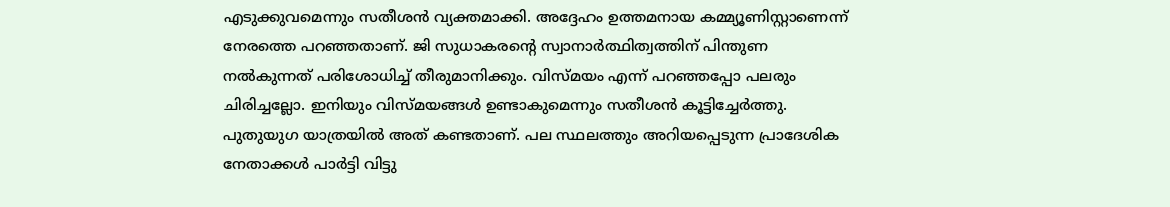എടുക്കുവമെന്നും സതീശന്‍ വ്യക്തമാക്കി. അദ്ദേഹം ഉത്തമനായ കമ്മ്യൂണിസ്റ്റാണെന്ന് നേരത്തെ പറഞ്ഞതാണ്. ജി സുധാകരന്റെ സ്വാനാര്‍ത്ഥിത്വത്തിന് പിന്തുണ നല്‍കുന്നത് പരിശോധിച്ച് തീരുമാനിക്കും. വിസ്മയം എന്ന് പറഞ്ഞപ്പോ പലരും ചിരിച്ചല്ലോ. ഇനിയും വിസ്മയങ്ങൾ ഉണ്ടാകുമെന്നും സതീശന്‍ കൂട്ടിച്ചേര്‍ത്തു. പുതുയുഗ യാത്രയില്‍ അത് കണ്ടതാണ്. പല സ്ഥലത്തും അറിയപ്പെടുന്ന പ്രാദേശിക നേതാക്കൾ പാർട്ടി വിട്ടു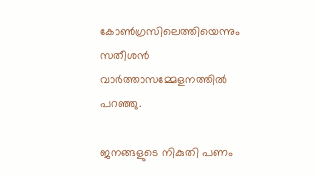കോൺഗ്രസിലെത്തിയെന്നും സതീശന്‍ വാര്‍ത്താസമ്മേളനത്തില്‍ പറഞ്ഞു.

ജനങ്ങളുടെ നികുതി പണം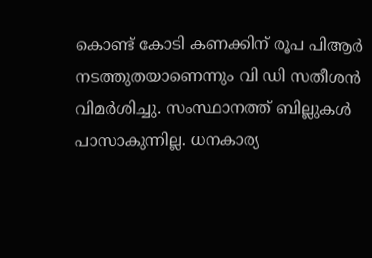കൊണ്ട് കോടി കണക്കിന് രൂപ പിആര്‍ നടത്തുതയാണെന്നും വി ഡി സതീശന്‍ വിമര്‍ശിച്ചു. സംസ്ഥാനത്ത് ബില്ലുകൾ പാസാകുന്നില്ല. ധനകാര്യ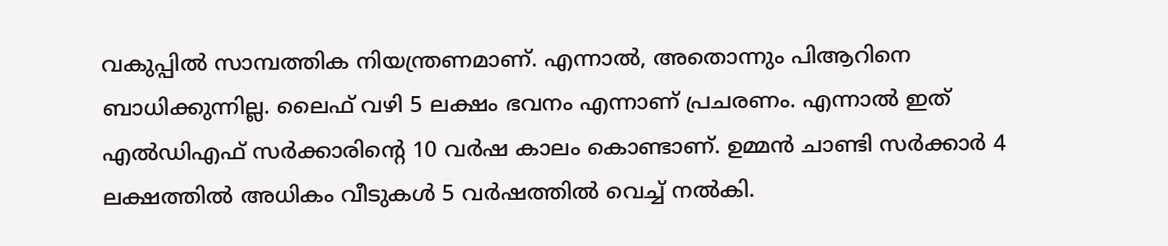വകുപ്പിൽ സാമ്പത്തിക നിയന്ത്രണമാണ്. എന്നാല്‍, അതൊന്നും പിആറിനെ ബാധിക്കുന്നില്ല. ലൈഫ് വഴി 5 ലക്ഷം ഭവനം എന്നാണ് പ്രചരണം. എന്നാല്‍ ഇത് എല്‍ഡിഎഫ് സർക്കാരിൻ്റെ 10 വർഷ കാലം കൊണ്ടാണ്. ഉമ്മൻ ചാണ്ടി സർക്കാർ 4 ലക്ഷത്തിൽ അധികം വീടുകൾ 5 വർഷത്തിൽ വെച്ച് നൽകി.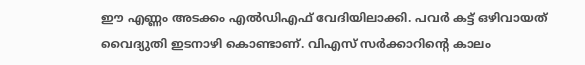ഈ എണ്ണം അടക്കം എല്‍ഡിഎഫ് വേദിയിലാക്കി. പവർ കട്ട് ഒഴിവായത് വൈദ്യുതി ഇടനാഴി കൊണ്ടാണ്. വിഎസ് സർക്കാറിന്‍റെ കാലം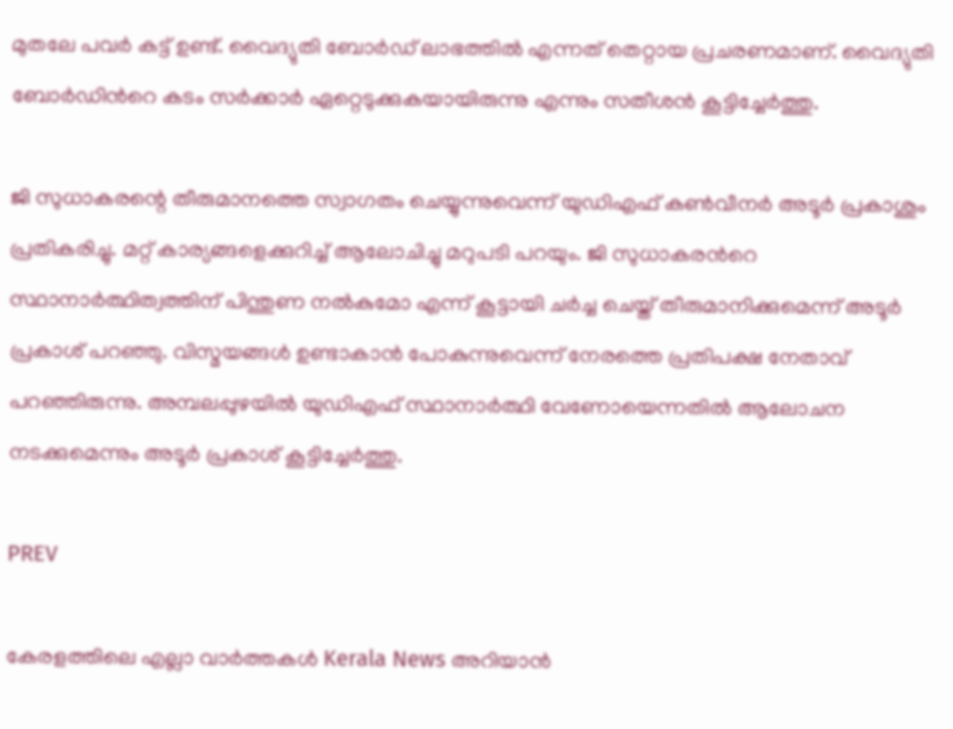മുതലേ പവർ കട്ട് ഉണ്ട്. വൈദ്യുതി ബോർഡ് ലാഭത്തിൽ എന്നത് തെറ്റായ പ്രചരണമാണ്. വൈദ്യുതി ബോർഡിന്‍റെ കടം സർക്കാർ ഏറ്റെടുക്കുകയായിരുന്നു എന്നും സതീശന്‍ കൂട്ടിച്ചേര്‍ത്തു.

ജി സുധാകരന്റെ തീരുമാനത്തെ സ്വാഗതം ചെയ്യുന്നുവെന്ന് യുഡിഎഫ് കൺവീനർ അടൂർ പ്രകാശും പ്രതികരിച്ചു. മറ്റ് കാര്യങ്ങളെക്കുറിച്ച് ആലോചിച്ചു മറുപടി പറയും. ജി സുധാകരന്‍റെ സ്ഥാനാര്‍ത്ഥിത്വത്തിന് പിന്തുണ നൽകുമോ എന്ന് കൂട്ടായി ചർച്ച ചെയ്ത് തീരുമാനിക്കുമെന്ന് അടൂർ പ്രകാശ് പറഞ്ഞു. വിസ്മയങ്ങൾ ഉണ്ടാകാൻ പോകുന്നുവെന്ന് നേരത്തെ പ്രതിപക്ഷ നേതാവ് പറഞ്ഞിരുന്നു. അമ്പലപ്പുഴയിൽ യുഡിഎഫ് സ്ഥാനാർത്ഥി വേണോയെന്നതിൽ ആലോചന നടക്കുമെന്നും അടൂർ പ്രകാശ് കൂട്ടിച്ചേര്‍ത്തു.

PREV

കേരളത്തിലെ എല്ലാ വാർത്തകൾ Kerala News അറിയാൻ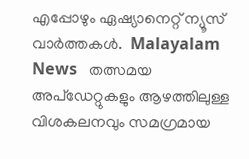എപ്പോഴും ഏഷ്യാനെറ്റ് ന്യൂസ് വാർത്തകൾ.  Malayalam News   തത്സമയ അപ്‌ഡേറ്റുകളും ആഴത്തിലുള്ള വിശകലനവും സമഗ്രമായ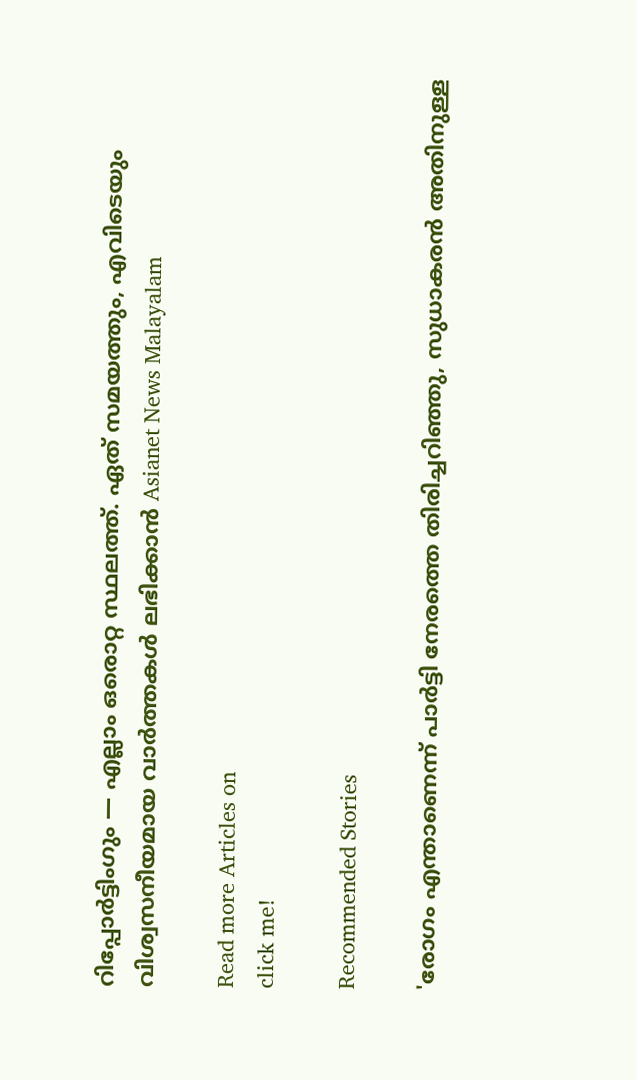റിപ്പോർട്ടിംഗും — എല്ലാം ഒരൊറ്റ സ്ഥലത്ത്. ഏത് സമയത്തും, എവിടെയും വിശ്വസനീയമായ വാർത്തകൾ ലഭിക്കാൻ Asianet News Malayalam

Read more Articles on
click me!

Recommended Stories

'രോഗം എന്താണെന്ന് പാര്‍ട്ടി നേരത്തെ തിരിച്ചറിഞ്ഞു, സുധാകരൻ അതിനുള്ള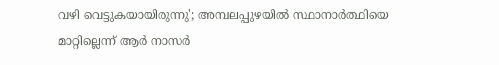വഴി വെട്ടുകയായിരുന്നു'; അമ്പലപ്പുഴയിൽ സ്ഥാനാര്‍ത്ഥിയെ മാറ്റില്ലെന്ന് ആര്‍ നാസര്‍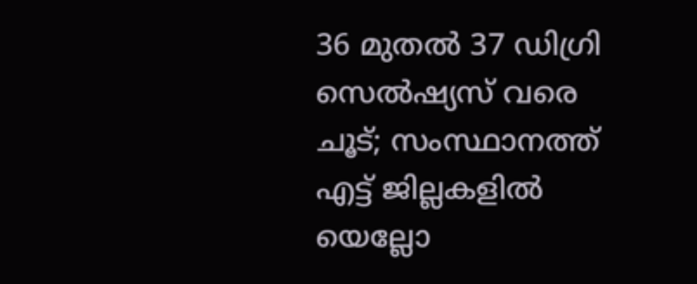36 മുതല്‍ 37 ഡിഗ്രി സെൽഷ്യസ് വരെ ചൂട്; സംസ്ഥാനത്ത് എട്ട് ജില്ലകളില്‍ യെല്ലോ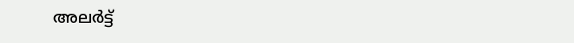അലര്‍ട്ട്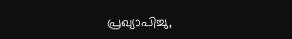പ്രഖ്യാപിച്ചു,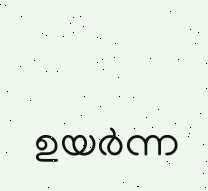ഉയര്‍ന്ന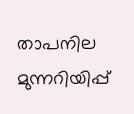താപനില മുന്നറിയിപ്പ്